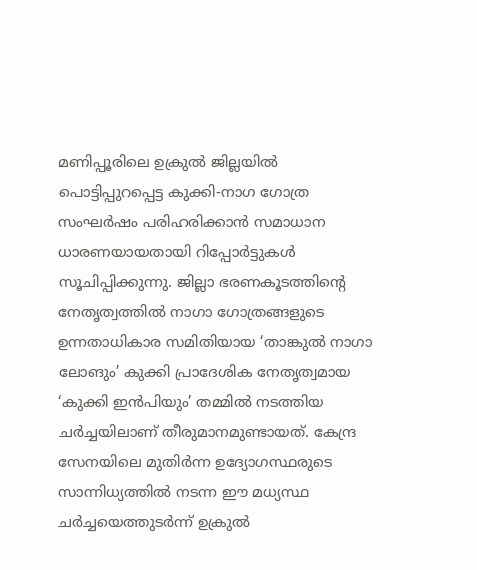മണിപ്പൂരിലെ ഉക്രുൽ ജില്ലയിൽ പൊട്ടിപ്പുറപ്പെട്ട കുക്കി-നാഗ ഗോത്ര സംഘർഷം പരിഹരിക്കാൻ സമാധാന ധാരണയായതായി റിപ്പോർട്ടുകൾ സൂചിപ്പിക്കുന്നു. ജില്ലാ ഭരണകൂടത്തിന്റെ നേതൃത്വത്തിൽ നാഗാ ഗോത്രങ്ങളുടെ ഉന്നതാധികാര സമിതിയായ ‘താങ്കുൽ നാഗാ ലോങും’ കുക്കി പ്രാദേശിക നേതൃത്വമായ ‘കുക്കി ഇൻപിയും’ തമ്മിൽ നടത്തിയ ചർച്ചയിലാണ് തീരുമാനമുണ്ടായത്. കേന്ദ്ര സേനയിലെ മുതിർന്ന ഉദ്യോഗസ്ഥരുടെ സാന്നിധ്യത്തിൽ നടന്ന ഈ മധ്യസ്ഥ ചർച്ചയെത്തുടർന്ന് ഉക്രുൽ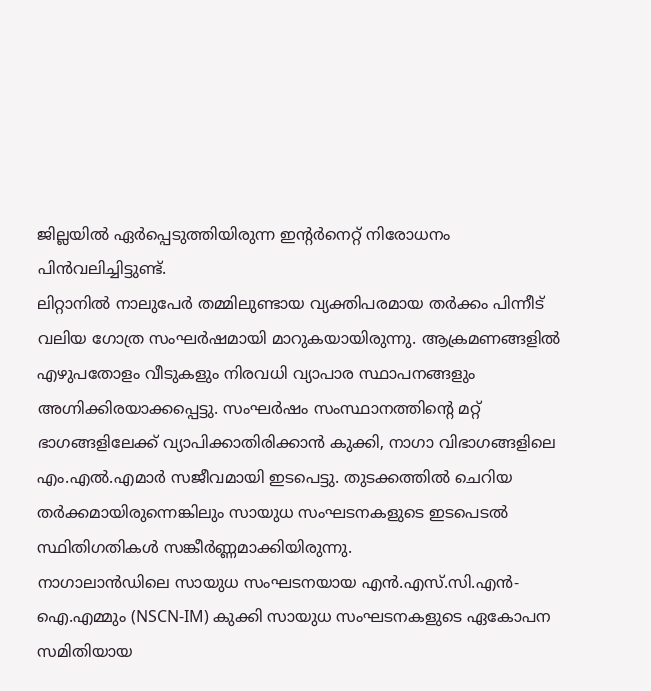ജില്ലയിൽ ഏർപ്പെടുത്തിയിരുന്ന ഇന്റർനെറ്റ് നിരോധനം പിൻവലിച്ചിട്ടുണ്ട്.
ലിറ്റാനിൽ നാലുപേർ തമ്മിലുണ്ടായ വ്യക്തിപരമായ തർക്കം പിന്നീട് വലിയ ഗോത്ര സംഘർഷമായി മാറുകയായിരുന്നു. ആക്രമണങ്ങളിൽ എഴുപതോളം വീടുകളും നിരവധി വ്യാപാര സ്ഥാപനങ്ങളും അഗ്നിക്കിരയാക്കപ്പെട്ടു. സംഘർഷം സംസ്ഥാനത്തിന്റെ മറ്റ് ഭാഗങ്ങളിലേക്ക് വ്യാപിക്കാതിരിക്കാൻ കുക്കി, നാഗാ വിഭാഗങ്ങളിലെ എം.എൽ.എമാർ സജീവമായി ഇടപെട്ടു. തുടക്കത്തിൽ ചെറിയ തർക്കമായിരുന്നെങ്കിലും സായുധ സംഘടനകളുടെ ഇടപെടൽ സ്ഥിതിഗതികൾ സങ്കീർണ്ണമാക്കിയിരുന്നു.
നാഗാലാൻഡിലെ സായുധ സംഘടനയായ എൻ.എസ്.സി.എൻ-ഐ.എമ്മും (NSCN-IM) കുക്കി സായുധ സംഘടനകളുടെ ഏകോപന സമിതിയായ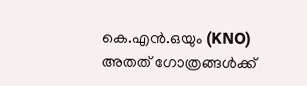കെ.എൻ.ഒയും (KNO) അതത് ഗോത്രങ്ങൾക്ക്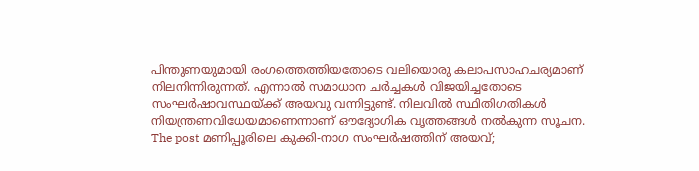പിന്തുണയുമായി രംഗത്തെത്തിയതോടെ വലിയൊരു കലാപസാഹചര്യമാണ് നിലനിന്നിരുന്നത്. എന്നാൽ സമാധാന ചർച്ചകൾ വിജയിച്ചതോടെ സംഘർഷാവസ്ഥയ്ക്ക് അയവു വന്നിട്ടുണ്ട്. നിലവിൽ സ്ഥിതിഗതികൾ നിയന്ത്രണവിധേയമാണെന്നാണ് ഔദ്യോഗിക വൃത്തങ്ങൾ നൽകുന്ന സൂചന.
The post മണിപ്പൂരിലെ കുക്കി-നാഗ സംഘർഷത്തിന് അയവ്;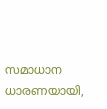സമാധാന ധാരണയായി,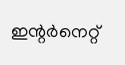ഇന്റർനെറ്റ്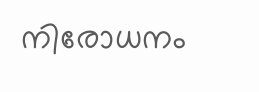നിരോധനം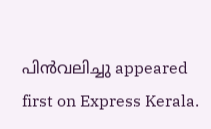പിൻവലിച്ചു appeared first on Express Kerala.